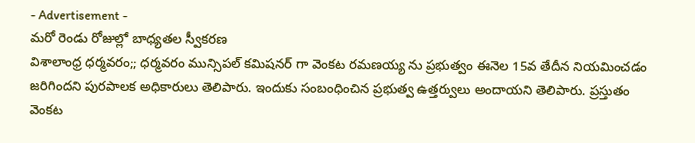- Advertisement -
మరో రెండు రోజుల్లో బాధ్యతల స్వీకరణ
విశాలాంధ్ర ధర్మవరం;; ధర్మవరం మున్సిపల్ కమిషనర్ గా వెంకట రమణయ్య ను ప్రభుత్వం ఈనెల 15వ తేదీన నియమించడం జరిగిందని పురపాలక అధికారులు తెలిపారు. ఇందుకు సంబంధించిన ప్రభుత్వ ఉత్తర్వులు అందాయని తెలిపారు. ప్రస్తుతం వెంకట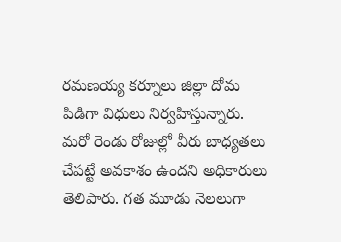రమణయ్య కర్నూలు జిల్లా దోమ పిడిగా విధులు నిర్వహిస్తున్నారు. మరో రెండు రోజుల్లో వీరు బాధ్యతలు చేపట్టే అవకాశం ఉందని అధికారులు తెలిపారు. గత మూడు నెలలుగా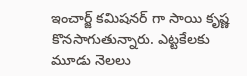ఇంచార్జ్ కమిషనర్ గా సాయి కృష్ణ కొనసాగుతున్నారు. ఎట్టకేలకు మూడు నెలలు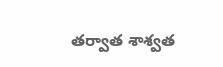తర్వాత శాశ్వత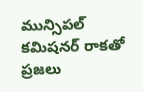మున్సిపల్ కమిషనర్ రాకతో ప్రజలు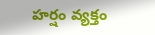హర్షం వ్యక్తం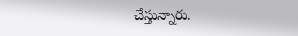చేస్తున్నారు.